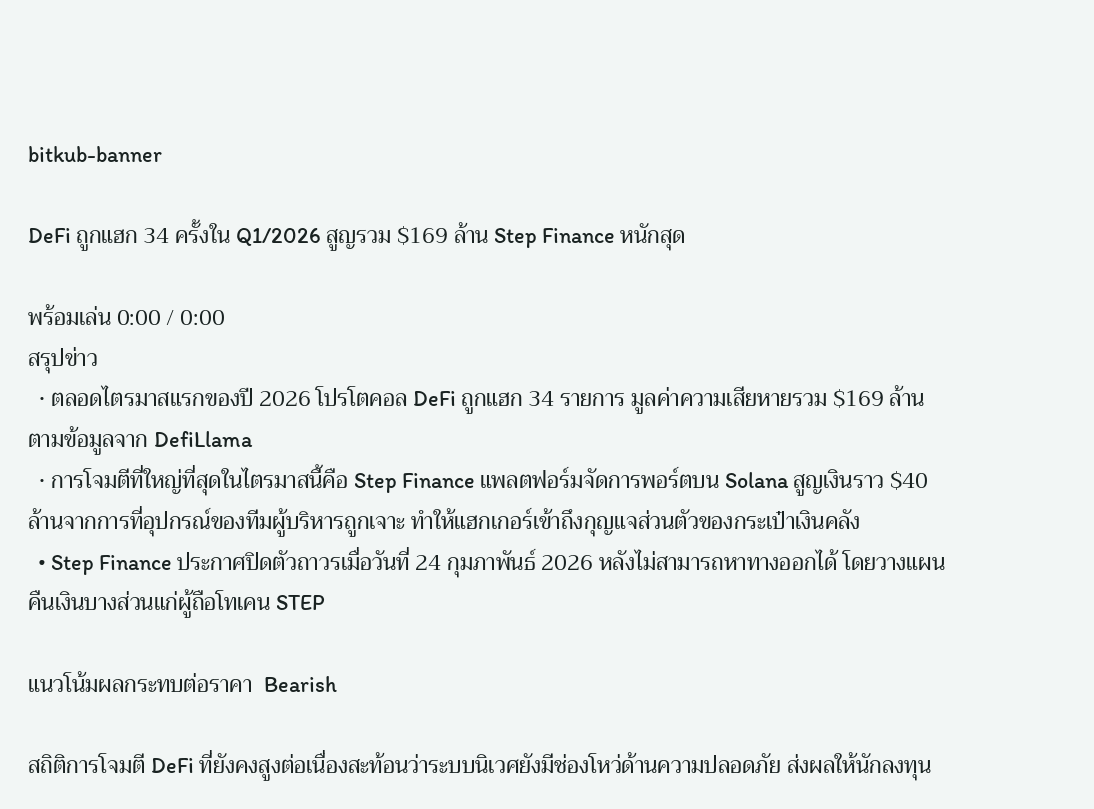bitkub-banner

DeFi ถูกแฮก 34 ครั้งใน Q1/2026 สูญรวม $169 ล้าน Step Finance หนักสุด

พร้อมเล่น 0:00 / 0:00
สรุปข่าว
  • ตลอดไตรมาสแรกของปี 2026 โปรโตคอล DeFi ถูกแฮก 34 รายการ มูลค่าความเสียหายรวม $169 ล้าน ตามข้อมูลจาก DefiLlama
  • การโจมตีที่ใหญ่ที่สุดในไตรมาสนี้คือ Step Finance แพลตฟอร์มจัดการพอร์ตบน Solana สูญเงินราว $40 ล้านจากการที่อุปกรณ์ของทีมผู้บริหารถูกเจาะ ทำให้แฮกเกอร์เข้าถึงกุญแจส่วนตัวของกระเป๋าเงินคลัง
  • Step Finance ประกาศปิดตัวถาวรเมื่อวันที่ 24 กุมภาพันธ์ 2026 หลังไม่สามารถหาทางออกได้ โดยวางแผนคืนเงินบางส่วนแก่ผู้ถือโทเคน STEP

แนวโน้มผลกระทบต่อราคา  Bearish

สถิติการโจมตี DeFi ที่ยังคงสูงต่อเนื่องสะท้อนว่าระบบนิเวศยังมีช่องโหว่ด้านความปลอดภัย ส่งผลให้นักลงทุน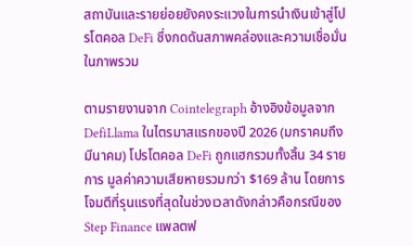สถาบันและรายย่อยยังคงระแวงในการนำเงินเข้าสู่โปรโตคอล DeFi ซึ่งกดดันสภาพคล่องและความเชื่อมั่นในภาพรวม

ตามรายงานจาก Cointelegraph อ้างอิงข้อมูลจาก DefiLlama ในไตรมาสแรกของปี 2026 (มกราคมถึงมีนาคม) โปรโตคอล DeFi ถูกแฮกรวมทั้งสิ้น 34 รายการ มูลค่าความเสียหายรวมกว่า $169 ล้าน โดยการโจมตีที่รุนแรงที่สุดในช่วงเวลาดังกล่าวคือกรณีของ Step Finance แพลตฟ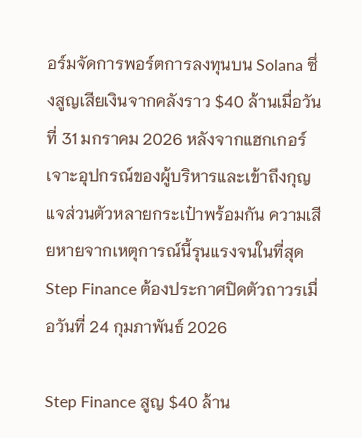อร์มจัดการพอร์ตการลงทุนบน Solana ซึ่งสูญเสียเงินจากคลังราว $40 ล้านเมื่อวันที่ 31 มกราคม 2026 หลังจากแฮกเกอร์เจาะอุปกรณ์ของผู้บริหารและเข้าถึงกุญแจส่วนตัวหลายกระเป๋าพร้อมกัน ความเสียหายจากเหตุการณ์นี้รุนแรงจนในที่สุด Step Finance ต้องประกาศปิดตัวถาวรเมื่อวันที่ 24 กุมภาพันธ์ 2026

Step Finance สูญ $40 ล้าน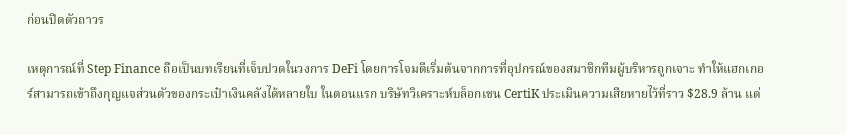ก่อนปิดตัวถาวร

เหตุการณ์ที่ Step Finance ถือเป็นบทเรียนที่เจ็บปวดในวงการ DeFi โดยการโจมตีเริ่มต้นจากการที่อุปกรณ์ของสมาชิกทีมผู้บริหารถูกเจาะ ทำให้แฮกเกอร์สามารถเข้าถึงกุญแจส่วนตัวของกระเป๋าเงินคลังได้หลายใบ ในตอนแรก บริษัทวิเคราะห์บล็อกเชน CertiK ประเมินความเสียหายไว้ที่ราว $28.9 ล้าน แต่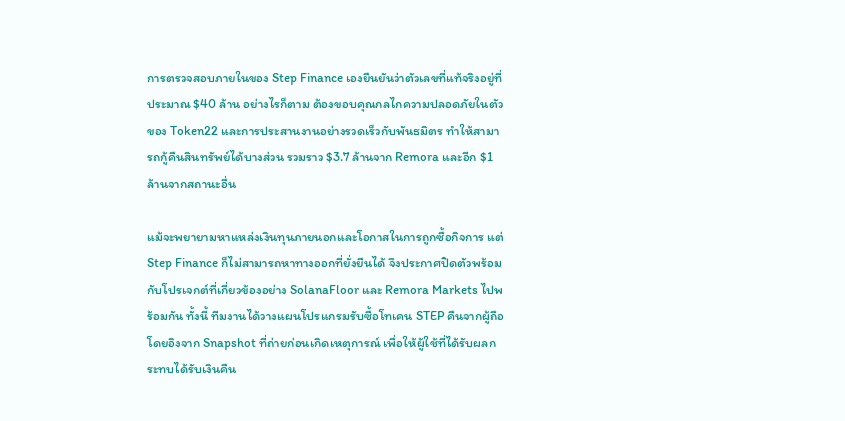การตรวจสอบภายในของ Step Finance เองยืนยันว่าตัวเลขที่แท้จริงอยู่ที่ประมาณ $40 ล้าน อย่างไรก็ตาม ต้องขอบคุณกลไกความปลอดภัยในตัวของ Token22 และการประสานงานอย่างรวดเร็วกับพันธมิตร ทำให้สามารถกู้คืนสินทรัพย์ได้บางส่วน รวมราว $3.7 ล้านจาก Remora และอีก $1 ล้านจากสถานะอื่น

แม้จะพยายามหาแหล่งเงินทุนภายนอกและโอกาสในการถูกซื้อกิจการ แต่ Step Finance ก็ไม่สามารถหาทางออกที่ยั่งยืนได้ จึงประกาศปิดตัวพร้อมกับโปรเจกต์ที่เกี่ยวข้องอย่าง SolanaFloor และ Remora Markets ไปพร้อมกัน ทั้งนี้ ทีมงานได้วางแผนโปรแกรมรับซื้อโทเคน STEP คืนจากผู้ถือ โดยอิงจาก Snapshot ที่ถ่ายก่อนเกิดเหตุการณ์ เพื่อให้ผู้ใช้ที่ได้รับผลกระทบได้รับเงินคืน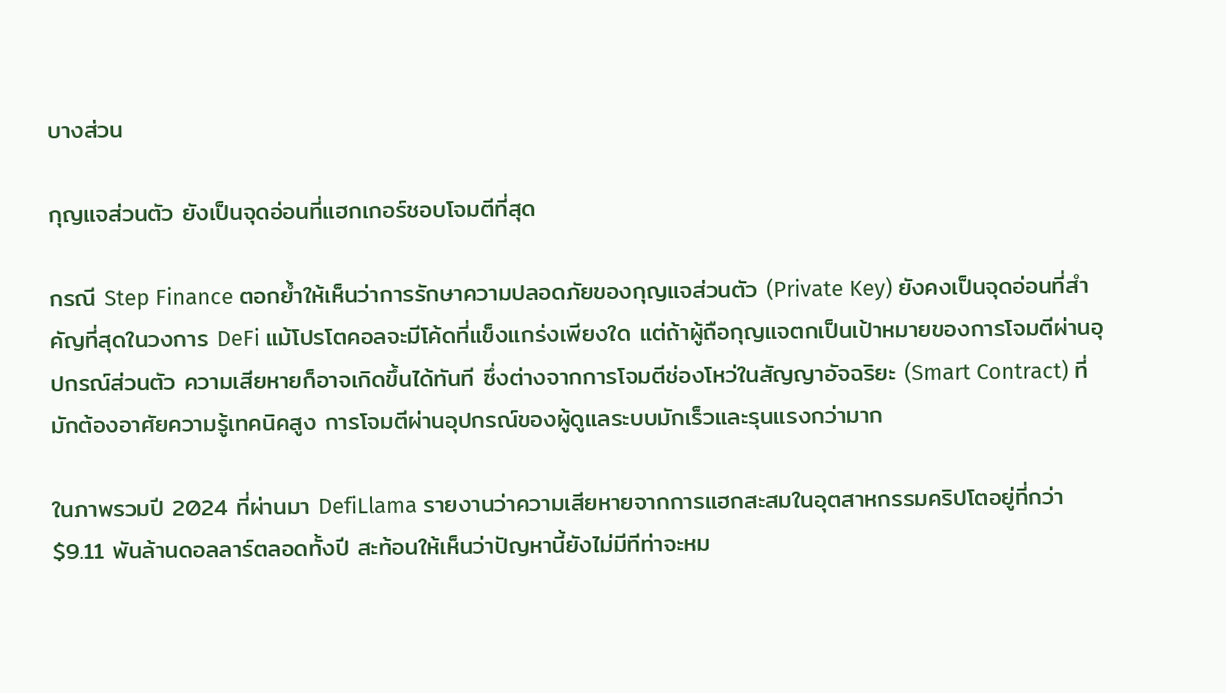บางส่วน

กุญแจส่วนตัว ยังเป็นจุดอ่อนที่แฮกเกอร์ชอบโจมตีที่สุด

กรณี Step Finance ตอกย้ำให้เห็นว่าการรักษาความปลอดภัยของกุญแจส่วนตัว (Private Key) ยังคงเป็นจุดอ่อนที่สำคัญที่สุดในวงการ DeFi แม้โปรโตคอลจะมีโค้ดที่แข็งแกร่งเพียงใด แต่ถ้าผู้ถือกุญแจตกเป็นเป้าหมายของการโจมตีผ่านอุปกรณ์ส่วนตัว ความเสียหายก็อาจเกิดขึ้นได้ทันที ซึ่งต่างจากการโจมตีช่องโหว่ในสัญญาอัจฉริยะ (Smart Contract) ที่มักต้องอาศัยความรู้เทคนิคสูง การโจมตีผ่านอุปกรณ์ของผู้ดูแลระบบมักเร็วและรุนแรงกว่ามาก

ในภาพรวมปี 2024 ที่ผ่านมา DefiLlama รายงานว่าความเสียหายจากการแฮกสะสมในอุตสาหกรรมคริปโตอยู่ที่กว่า $9.11 พันล้านดอลลาร์ตลอดทั้งปี สะท้อนให้เห็นว่าปัญหานี้ยังไม่มีทีท่าจะหม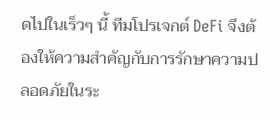ดไปในเร็วๆ นี้ ทีมโปรเจกต์ DeFi จึงต้องให้ความสำคัญกับการรักษาความปลอดภัยในระ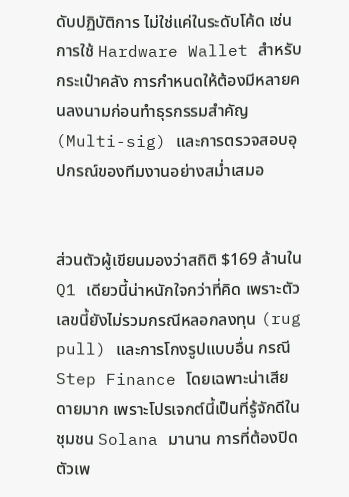ดับปฏิบัติการ ไม่ใช่แค่ในระดับโค้ด เช่น การใช้ Hardware Wallet สำหรับกระเป๋าคลัง การกำหนดให้ต้องมีหลายคนลงนามก่อนทำธุรกรรมสำคัญ (Multi-sig) และการตรวจสอบอุปกรณ์ของทีมงานอย่างสม่ำเสมอ


ส่วนตัวผู้เขียนมองว่าสถิติ $169 ล้านใน Q1 เดียวนี้น่าหนักใจกว่าที่คิด เพราะตัวเลขนี้ยังไม่รวมกรณีหลอกลงทุน (rug pull) และการโกงรูปแบบอื่น กรณี Step Finance โดยเฉพาะน่าเสียดายมาก เพราะโปรเจกต์นี้เป็นที่รู้จักดีในชุมชน Solana มานาน การที่ต้องปิดตัวเพ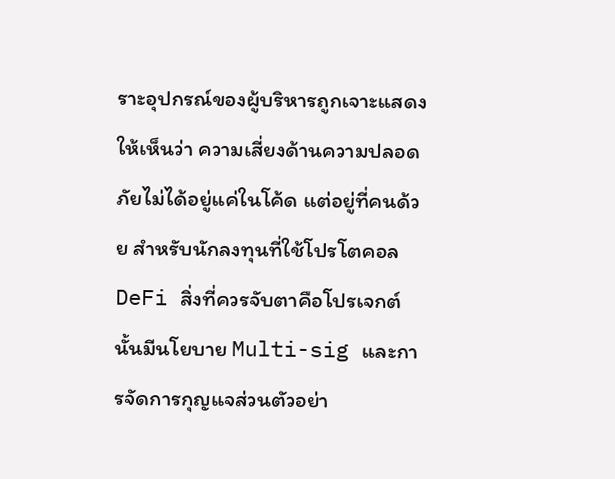ราะอุปกรณ์ของผู้บริหารถูกเจาะแสดงให้เห็นว่า ความเสี่ยงด้านความปลอดภัยไม่ได้อยู่แค่ในโค้ด แต่อยู่ที่คนด้วย สำหรับนักลงทุนที่ใช้โปรโตคอล DeFi สิ่งที่ควรจับตาคือโปรเจกต์นั้นมีนโยบาย Multi-sig และการจัดการกุญแจส่วนตัวอย่า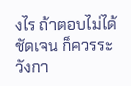งไร ถ้าตอบไม่ได้ชัดเจน ก็ควรระวังกา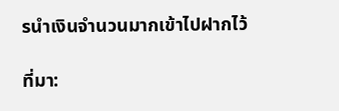รนำเงินจำนวนมากเข้าไปฝากไว้

ที่มา: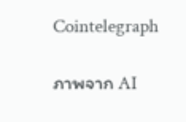Cointelegraph

ภาพจาก AI